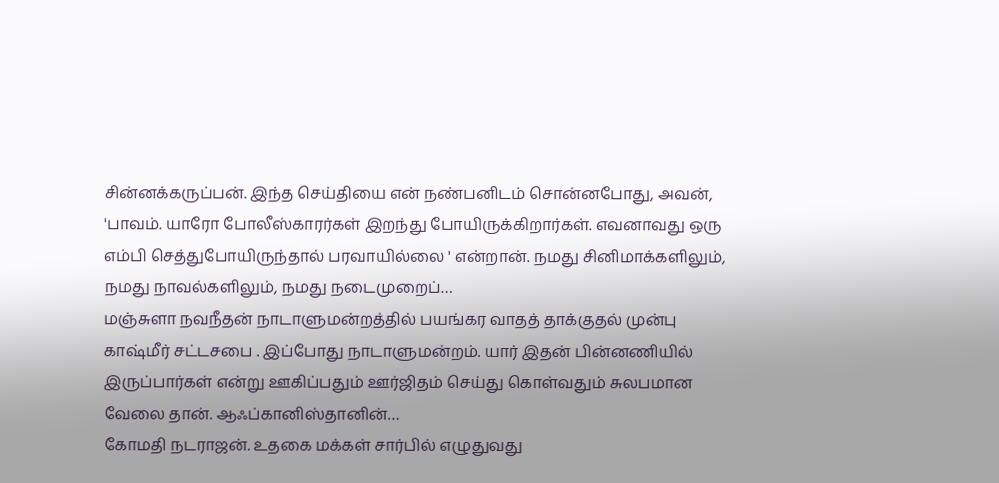சின்னக்கருப்பன். இந்த செய்தியை என் நண்பனிடம் சொன்னபோது, அவன், 'பாவம். யாரோ போலீஸ்காரர்கள் இறந்து போயிருக்கிறார்கள். எவனாவது ஒரு எம்பி செத்துபோயிருந்தால் பரவாயில்லை ' என்றான். நமது சினிமாக்களிலும், நமது நாவல்களிலும், நமது நடைமுறைப்…
மஞ்சுளா நவநீதன் நாடாளுமன்றத்தில் பயங்கர வாதத் தாக்குதல் முன்பு காஷ்மீர் சட்டசபை . இப்போது நாடாளுமன்றம். யார் இதன் பின்னணியில் இருப்பார்கள் என்று ஊகிப்பதும் ஊர்ஜிதம் செய்து கொள்வதும் சுலபமான வேலை தான். ஆஃப்கானிஸ்தானின்…
கோமதி நடராஜன். உதகை மக்கள் சார்பில் எழுதுவது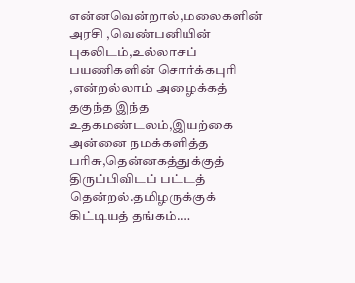என்னவென்றால்,மலைகளின் அரசி ,வெண்பனியின் புகலிடம்,உல்லாசப் பயணிகளின் சொர்க்கபுாி ,என்றல்லாம் அழைக்கத் தகுந்த இந்த உதகமண்டலம்,இயற்கை அன்னை நமக்களித்த பாிசு,தென்னகத்துக்குத் திருப்பிவிடப் பட்டத் தென்றல்.தமிழருக்குக் கிட்டியத் தங்கம்.…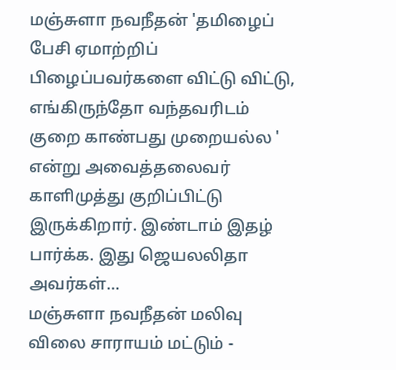மஞ்சுளா நவநீதன் 'தமிழைப் பேசி ஏமாற்றிப் பிழைப்பவர்களை விட்டு விட்டு, எங்கிருந்தோ வந்தவரிடம் குறை காண்பது முறையல்ல ' என்று அவைத்தலைவர் காளிமுத்து குறிப்பிட்டு இருக்கிறார். இண்டாம் இதழ் பார்க்க. இது ஜெயலலிதா அவர்கள்…
மஞ்சுளா நவநீதன் மலிவு விலை சாராயம் மட்டும் -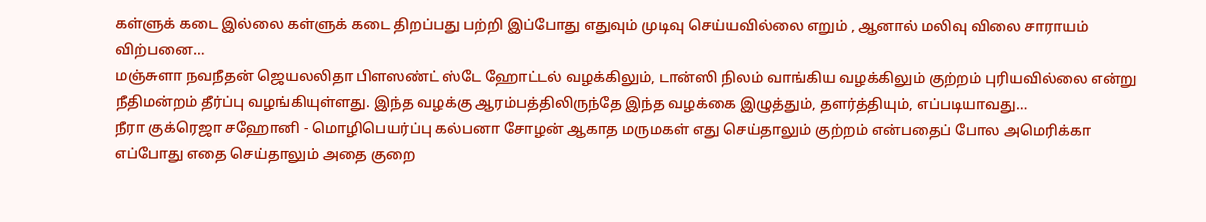கள்ளுக் கடை இல்லை கள்ளுக் கடை திறப்பது பற்றி இப்போது எதுவும் முடிவு செய்யவில்லை எறும் , ஆனால் மலிவு விலை சாராயம் விற்பனை…
மஞ்சுளா நவநீதன் ஜெயலலிதா பிளஸண்ட் ஸ்டே ஹோட்டல் வழக்கிலும், டான்ஸி நிலம் வாங்கிய வழக்கிலும் குற்றம் புரியவில்லை என்று நீதிமன்றம் தீர்ப்பு வழங்கியுள்ளது. இந்த வழக்கு ஆரம்பத்திலிருந்தே இந்த வழக்கை இழுத்தும், தளர்த்தியும், எப்படியாவது…
நீரா குக்ரெஜா சஹோனி - மொழிபெயர்ப்பு கல்பனா சோழன் ஆகாத மருமகள் எது செய்தாலும் குற்றம் என்பதைப் போல அமெரிக்கா எப்போது எதை செய்தாலும் அதை குறை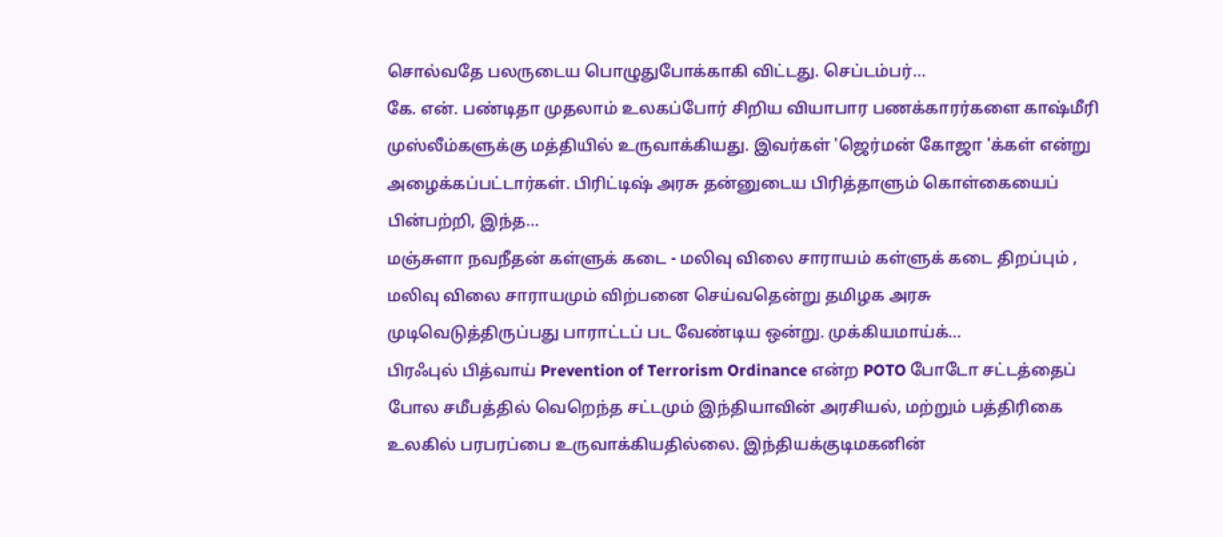சொல்வதே பலருடைய பொழுதுபோக்காகி விட்டது. செப்டம்பர்…
கே. என். பண்டிதா முதலாம் உலகப்போர் சிறிய வியாபார பணக்காரர்களை காஷ்மீரி முஸ்லீம்களுக்கு மத்தியில் உருவாக்கியது. இவர்கள் 'ஜெர்மன் கோஜா 'க்கள் என்று அழைக்கப்பட்டார்கள். பிரிட்டிஷ் அரசு தன்னுடைய பிரித்தாளும் கொள்கையைப் பின்பற்றி, இந்த…
மஞ்சுளா நவநீதன் கள்ளுக் கடை - மலிவு விலை சாராயம் கள்ளுக் கடை திறப்பும் , மலிவு விலை சாராயமும் விற்பனை செய்வதென்று தமிழக அரசு முடிவெடுத்திருப்பது பாராட்டப் பட வேண்டிய ஒன்று. முக்கியமாய்க்…
பிரஃபுல் பித்வாய் Prevention of Terrorism Ordinance என்ற POTO போடோ சட்டத்தைப் போல சமீபத்தில் வெறெந்த சட்டமும் இந்தியாவின் அரசியல், மற்றும் பத்திரிகை உலகில் பரபரப்பை உருவாக்கியதில்லை. இந்தியக்குடிமகனின்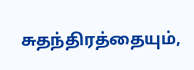சுதந்திரத்தையும்,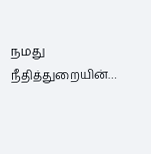நமது நீதித்துறையின்…